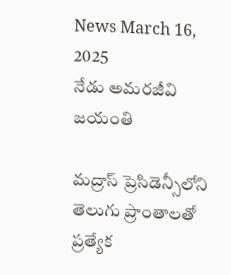News March 16, 2025
నేడు అమరజీవి జయంతి

మద్రాస్ ప్రెసిడెన్సీలోని తెలుగు ప్రాంతాలతో ప్రత్యేక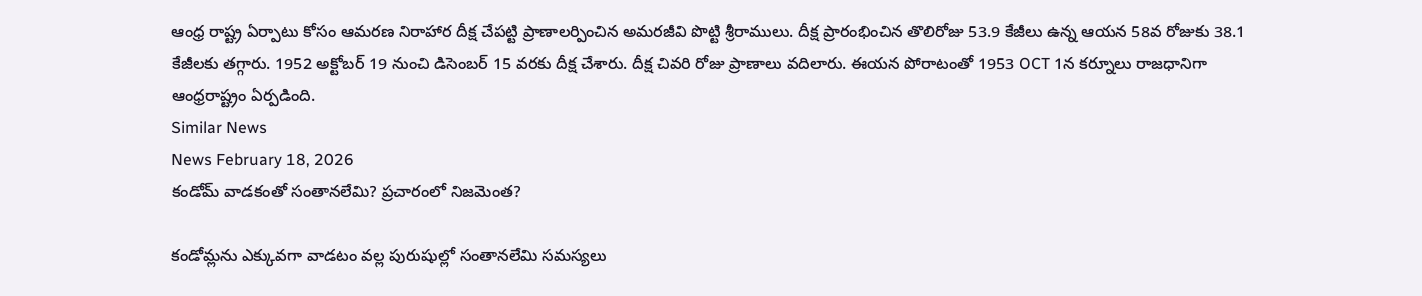ఆంధ్ర రాష్ట్ర ఏర్పాటు కోసం ఆమరణ నిరాహార దీక్ష చేపట్టి ప్రాణాలర్పించిన అమరజీవి పొట్టి శ్రీరాములు. దీక్ష ప్రారంభించిన తొలిరోజు 53.9 కేజీలు ఉన్న ఆయన 58వ రోజుకు 38.1 కేజీలకు తగ్గారు. 1952 అక్టోబర్ 19 నుంచి డిసెంబర్ 15 వరకు దీక్ష చేశారు. దీక్ష చివరి రోజు ప్రాణాలు వదిలారు. ఈయన పోరాటంతో 1953 OCT 1న కర్నూలు రాజధానిగా ఆంధ్రరాష్ట్రం ఏర్పడింది.
Similar News
News February 18, 2026
కండోమ్ వాడకంతో సంతానలేమి? ప్రచారంలో నిజమెంత?

కండోమ్లను ఎక్కువగా వాడటం వల్ల పురుషుల్లో సంతానలేమి సమస్యలు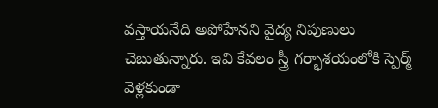వస్తాయనేది అపోహేనని వైద్య నిపుణులు చెబుతున్నారు. ఇవి కేవలం స్త్రీ గర్భాశయంలోకి స్పెర్మ్ వెళ్లకుండా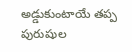అడ్డుకుంటాయే తప్ప పురుషుల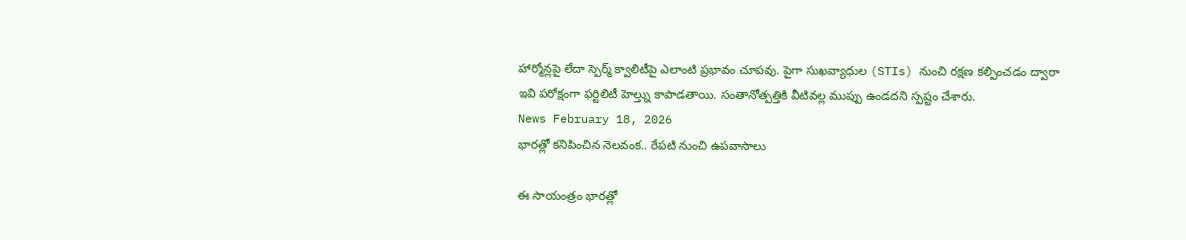హార్మోన్లపై లేదా స్పెర్మ్ క్వాలిటీపై ఎలాంటి ప్రభావం చూపవు. పైగా సుఖవ్యాధుల (STIs) నుంచి రక్షణ కల్పించడం ద్వారా ఇవి పరోక్షంగా ఫర్టిలిటీ హెల్త్ను కాపాడతాయి. సంతానోత్పత్తికి వీటివల్ల ముప్పు ఉండదని స్పష్టం చేశారు.
News February 18, 2026
భారత్లో కనిపించిన నెలవంక.. రేపటి నుంచి ఉపవాసాలు

ఈ సాయంత్రం భారత్లో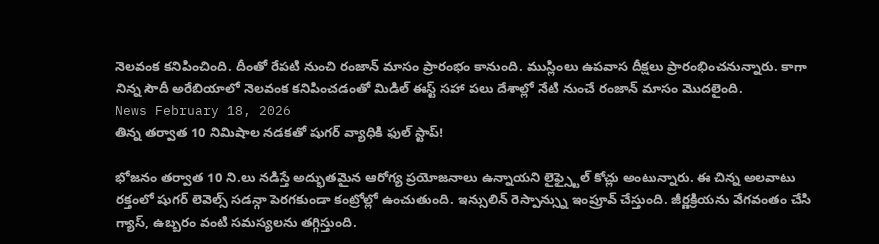నెలవంక కనిపించింది. దీంతో రేపటి నుంచి రంజాన్ మాసం ప్రారంభం కానుంది. ముస్లింలు ఉపవాస దీక్షలు ప్రారంభించనున్నారు. కాగా నిన్న సౌదీ అరేబియాలో నెలవంక కనిపించడంతో మిడిల్ ఈస్ట్ సహా పలు దేశాల్లో నేటి నుంచే రంజాన్ మాసం మొదలైంది.
News February 18, 2026
తిన్న తర్వాత 10 నిమిషాల నడకతో షుగర్ వ్యాధికి ఫుల్ స్టాప్!

భోజనం తర్వాత 10 ని.లు నడిస్తే అద్భుతమైన ఆరోగ్య ప్రయోజనాలు ఉన్నాయని లైఫ్స్టైల్ కోచ్లు అంటున్నారు. ఈ చిన్న అలవాటు రక్తంలో షుగర్ లెవెల్స్ సడన్గా పెరగకుండా కంట్రోల్లో ఉంచుతుంది. ఇన్సులిన్ రెస్పాన్స్ను ఇంప్రూవ్ చేస్తుంది. జీర్ణక్రియను వేగవంతం చేసి గ్యాస్, ఉబ్బరం వంటి సమస్యలను తగ్గిస్తుంది.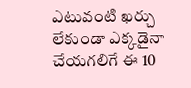ఎటువంటి ఖర్చు లేకుండా ఎక్కడైనా చేయగలిగే ఈ 10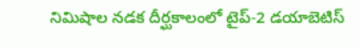నిమిషాల నడక దీర్ఘకాలంలో టైప్-2 డయాబెటిస్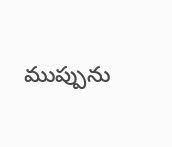ముప్పును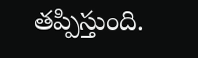తప్పిస్తుంది.